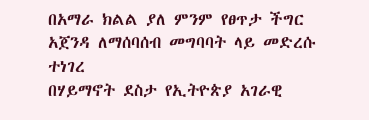በአማራ ክልል ያለ ምንም የፀጥታ ችግር አጀንዳ ለማሰባሰብ መግባባት ላይ መድረሱ ተነገረ
በሃይማኖት ደስታ የኢትዮጵያ አገራዊ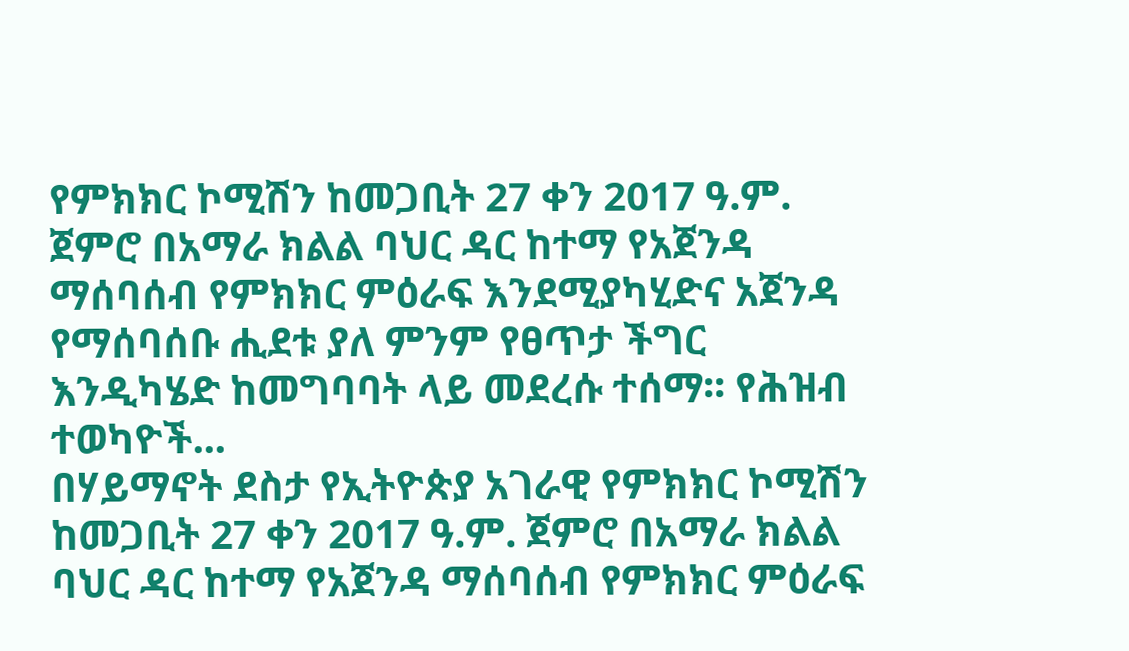የምክክር ኮሚሽን ከመጋቢት 27 ቀን 2017 ዓ.ም. ጀምሮ በአማራ ክልል ባህር ዳር ከተማ የአጀንዳ ማሰባሰብ የምክክር ምዕራፍ እንደሚያካሂድና አጀንዳ የማሰባሰቡ ሒደቱ ያለ ምንም የፀጥታ ችግር እንዲካሄድ ከመግባባት ላይ መደረሱ ተሰማ፡፡ የሕዝብ ተወካዮች...
በሃይማኖት ደስታ የኢትዮጵያ አገራዊ የምክክር ኮሚሽን ከመጋቢት 27 ቀን 2017 ዓ.ም. ጀምሮ በአማራ ክልል ባህር ዳር ከተማ የአጀንዳ ማሰባሰብ የምክክር ምዕራፍ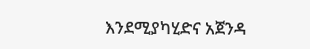እንደሚያካሂድና አጀንዳ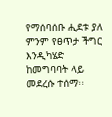የማሰባሰቡ ሒደቱ ያለ ምንም የፀጥታ ችግር እንዲካሄድ ከመግባባት ላይ መደረሱ ተሰማ፡፡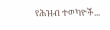የሕዝብ ተወካዮች...